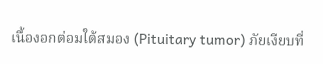เนื้องอกต่อมใต้สมอง (Pituitary tumor) ภัยเงียบที่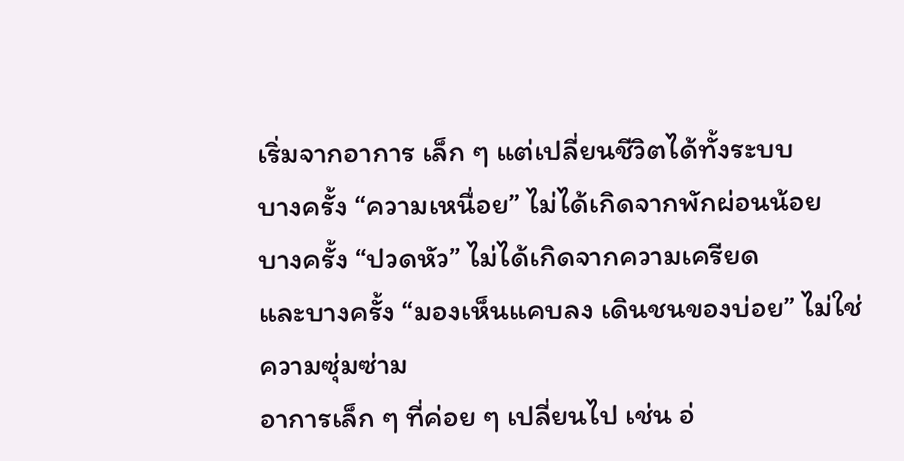เริ่มจากอาการ เล็ก ๆ แต่เปลี่ยนชีวิตได้ทั้งระบบ
บางครั้ง “ความเหนื่อย” ไม่ได้เกิดจากพักผ่อนน้อย
บางครั้ง “ปวดหัว” ไม่ได้เกิดจากความเครียด
และบางครั้ง “มองเห็นแคบลง เดินชนของบ่อย” ไม่ใช่ความซุ่มซ่าม
อาการเล็ก ๆ ที่ค่อย ๆ เปลี่ยนไป เช่น อ่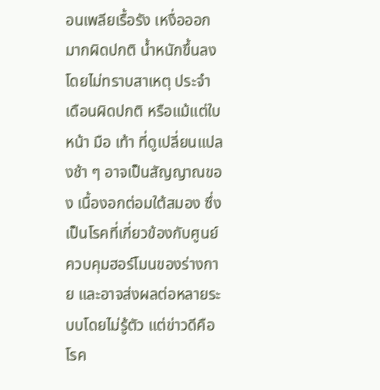อนเพลียเรื้อรัง เหงื่อออกมากผิดปกติ น้ำหนักขึ้นลงโดยไม่ทราบสาเหตุ ประจำเดือนผิดปกติ หรือแม้แต่ใบหน้า มือ เท้า ที่ดูเปลี่ยนแปลงช้า ๆ อาจเป็นสัญญาณของ เนื้องอกต่อมใต้สมอง ซึ่งเป็นโรคที่เกี่ยวข้องกับศูนย์ควบคุมฮอร์โมนของร่างกาย และอาจส่งผลต่อหลายระบบโดยไม่รู้ตัว แต่ข่าวดีคือ โรค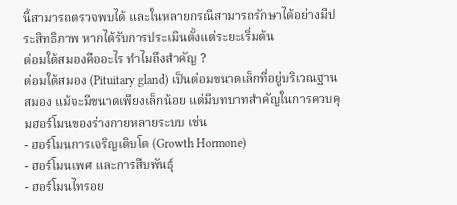นี้สามารถตรวจพบได้ และในหลายกรณีสามารถรักษาได้อย่างมีประสิทธิภาพ หากได้รับการประเมินตั้งแต่ระยะเริ่มต้น
ต่อมใต้สมองคืออะไร ทำไมถึงสำคัญ ?
ต่อมใต้สมอง (Pituitary gland) เป็นต่อมขนาดเล็กที่อยู่บริเวณฐานสมอง แม้จะมีขนาดเพียงเล็กน้อย แต่มีบทบาทสำคัญในการควบคุมฮอร์โมนของร่างกายหลายระบบ เช่น
- ฮอร์โมนการเจริญเติบโต (Growth Hormone)
- ฮอร์โมนเพศ และการสืบพันธุ์
- ฮอร์โมนไทรอย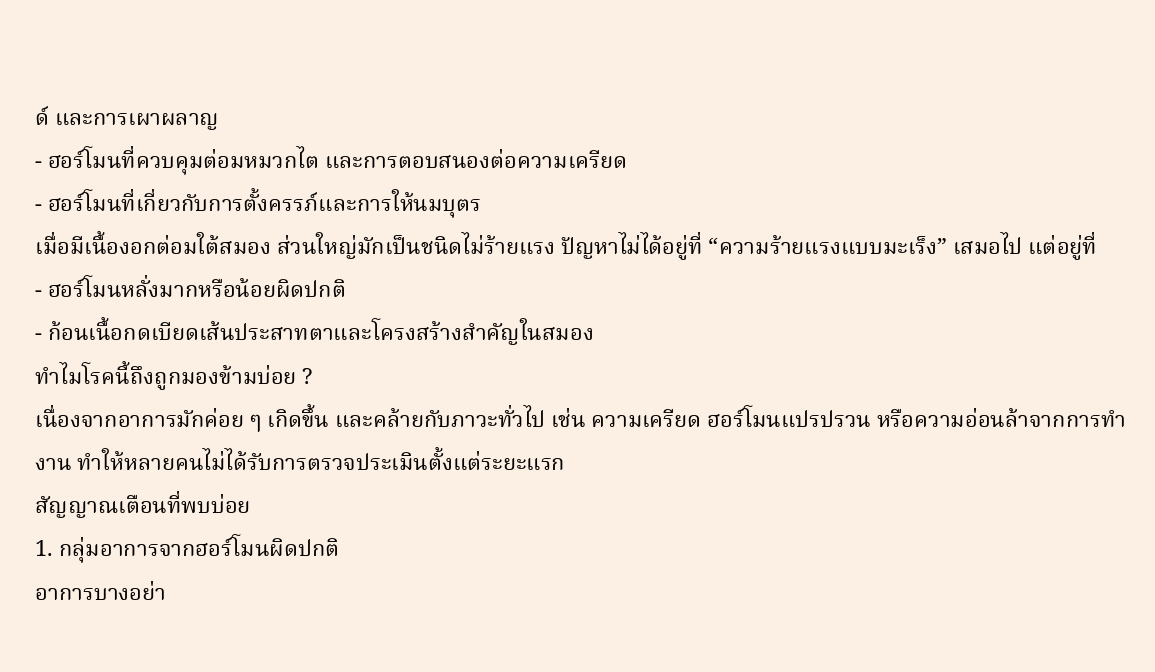ด์ และการเผาผลาญ
- ฮอร์โมนที่ควบคุมต่อมหมวกไต และการตอบสนองต่อความเครียด
- ฮอร์โมนที่เกี่ยวกับการตั้งครรภ์และการให้นมบุตร
เมื่อมีเนื้องอกต่อมใต้สมอง ส่วนใหญ่มักเป็นชนิดไม่ร้ายแรง ปัญหาไม่ได้อยู่ที่ “ความร้ายแรงแบบมะเร็ง” เสมอไป แต่อยู่ที่
- ฮอร์โมนหลั่งมากหรือน้อยผิดปกติ
- ก้อนเนื้อกดเบียดเส้นประสาทตาและโครงสร้างสำคัญในสมอง
ทำไมโรคนี้ถึงถูกมองข้ามบ่อย ?
เนื่องจากอาการมักค่อย ๆ เกิดขึ้น และคล้ายกับภาวะทั่วไป เช่น ความเครียด ฮอร์โมนแปรปรวน หรือความอ่อนล้าจากการทำงาน ทำให้หลายคนไม่ได้รับการตรวจประเมินตั้งแต่ระยะแรก
สัญญาณเตือนที่พบบ่อย
1. กลุ่มอาการจากฮอร์โมนผิดปกติ
อาการบางอย่า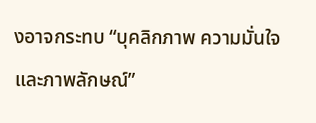งอาจกระทบ “บุคลิกภาพ ความมั่นใจ และภาพลักษณ์”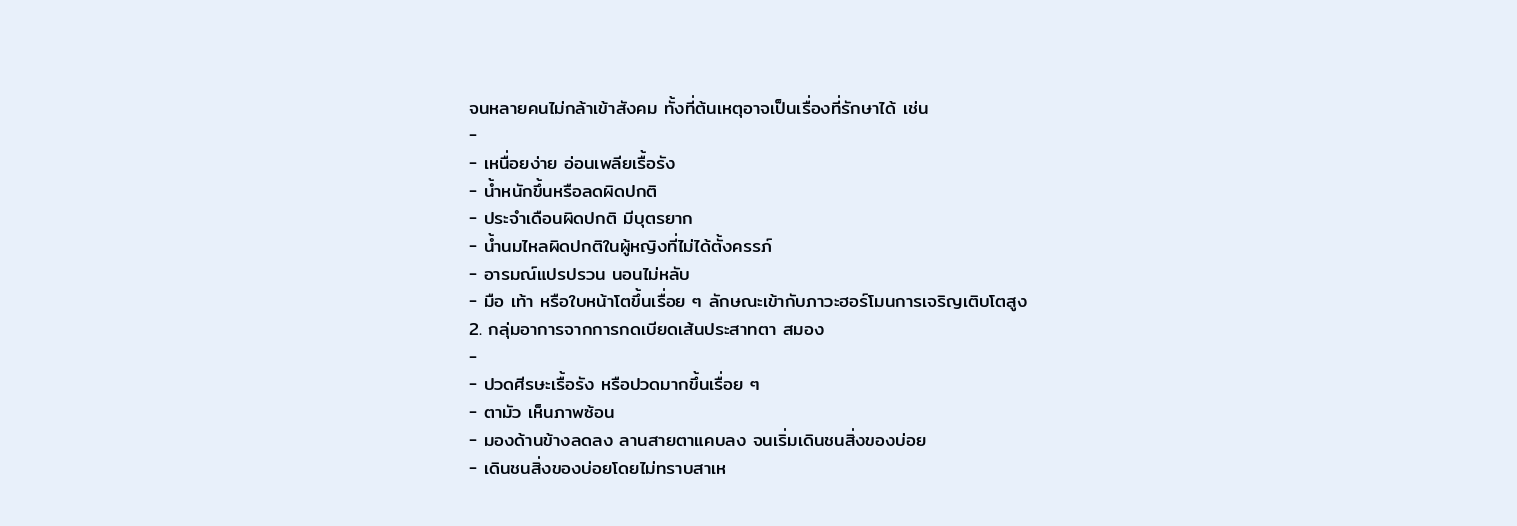จนหลายคนไม่กล้าเข้าสังคม ทั้งที่ต้นเหตุอาจเป็นเรื่องที่รักษาได้ เช่น
-
- เหนื่อยง่าย อ่อนเพลียเรื้อรัง
- น้ำหนักขึ้นหรือลดผิดปกติ
- ประจำเดือนผิดปกติ มีบุตรยาก
- น้ำนมไหลผิดปกติในผู้หญิงที่ไม่ได้ตั้งครรภ์
- อารมณ์แปรปรวน นอนไม่หลับ
- มือ เท้า หรือใบหน้าโตขึ้นเรื่อย ๆ ลักษณะเข้ากับภาวะฮอร์โมนการเจริญเติบโตสูง
2. กลุ่มอาการจากการกดเบียดเส้นประสาทตา สมอง
-
- ปวดศีรษะเรื้อรัง หรือปวดมากขึ้นเรื่อย ๆ
- ตามัว เห็นภาพซ้อน
- มองด้านข้างลดลง ลานสายตาแคบลง จนเริ่มเดินชนสิ่งของบ่อย
- เดินชนสิ่งของบ่อยโดยไม่ทราบสาเห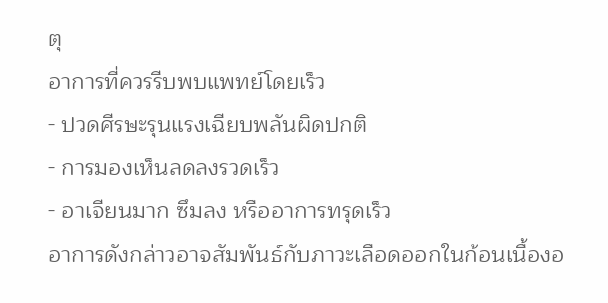ตุ
อาการที่ควรรีบพบแพทย์โดยเร็ว
- ปวดศีรษะรุนแรงเฉียบพลันผิดปกติ
- การมองเห็นลดลงรวดเร็ว
- อาเจียนมาก ซึมลง หรืออาการทรุดเร็ว
อาการดังกล่าวอาจสัมพันธ์กับภาวะเลือดออกในก้อนเนื้องอ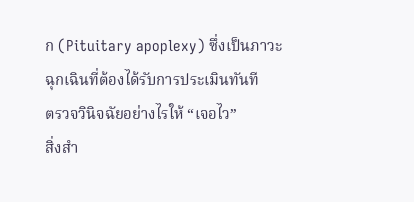ก (Pituitary apoplexy) ซึ่งเป็นภาวะฉุกเฉินที่ต้องได้รับการประเมินทันที
ตรวจวินิจฉัยอย่างไรให้ “เจอไว”
สิ่งสำ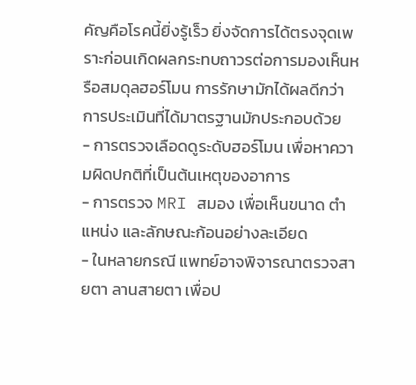คัญคือโรคนี้ยิ่งรู้เร็ว ยิ่งจัดการได้ตรงจุดเพราะก่อนเกิดผลกระทบถาวรต่อการมองเห็นหรือสมดุลฮอร์โมน การรักษามักได้ผลดีกว่า การประเมินที่ได้มาตรฐานมักประกอบด้วย
- การตรวจเลือดดูระดับฮอร์โมน เพื่อหาความผิดปกติที่เป็นต้นเหตุของอาการ
- การตรวจ MRI สมอง เพื่อเห็นขนาด ตำแหน่ง และลักษณะก้อนอย่างละเอียด
- ในหลายกรณี แพทย์อาจพิจารณาตรวจสายตา ลานสายตา เพื่อป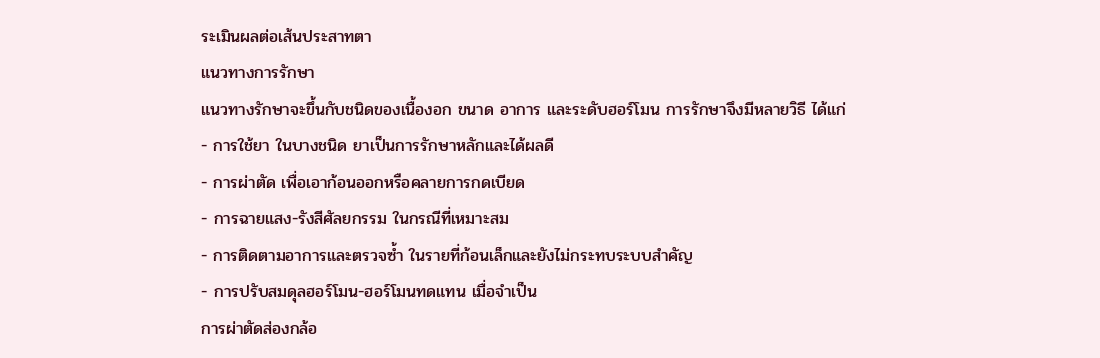ระเมินผลต่อเส้นประสาทตา
แนวทางการรักษา
แนวทางรักษาจะขึ้นกับชนิดของเนื้องอก ขนาด อาการ และระดับฮอร์โมน การรักษาจึงมีหลายวิธี ได้แก่
- การใช้ยา ในบางชนิด ยาเป็นการรักษาหลักและได้ผลดี
- การผ่าตัด เพื่อเอาก้อนออกหรือคลายการกดเบียด
- การฉายแสง-รังสีศัลยกรรม ในกรณีที่เหมาะสม
- การติดตามอาการและตรวจซ้ำ ในรายที่ก้อนเล็กและยังไม่กระทบระบบสำคัญ
- การปรับสมดุลฮอร์โมน-ฮอร์โมนทดแทน เมื่อจำเป็น
การผ่าตัดส่องกล้อ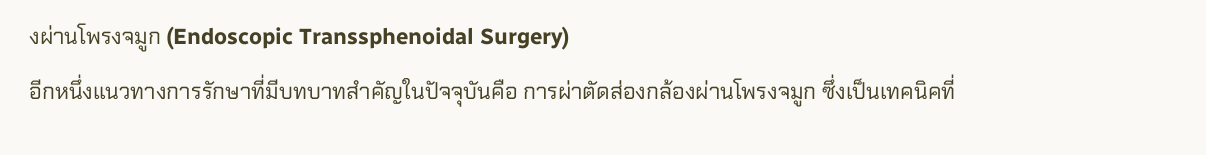งผ่านโพรงจมูก (Endoscopic Transsphenoidal Surgery)
อีกหนึ่งแนวทางการรักษาที่มีบทบาทสำคัญในปัจจุบันคือ การผ่าตัดส่องกล้องผ่านโพรงจมูก ซึ่งเป็นเทคนิคที่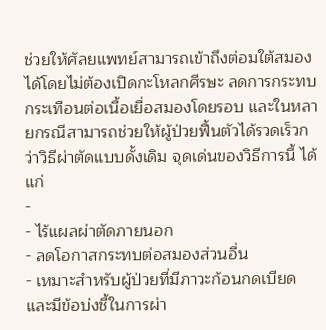ช่วยให้ศัลยแพทย์สามารถเข้าถึงต่อมใต้สมองได้โดยไม่ต้องเปิดกะโหลกศีรษะ ลดการกระทบกระเทือนต่อเนื้อเยื่อสมองโดยรอบ และในหลายกรณีสามารถช่วยให้ผู้ป่วยฟื้นตัวได้รวดเร็วกว่าวิธีผ่าตัดแบบดั้งเดิม จุดเด่นของวิธีการนี้ ได้แก่
-
- ไร้แผลผ่าตัดภายนอก
- ลดโอกาสกระทบต่อสมองส่วนอื่น
- เหมาะสำหรับผู้ป่วยที่มีภาวะก้อนกดเบียด และมีข้อบ่งชี้ในการผ่า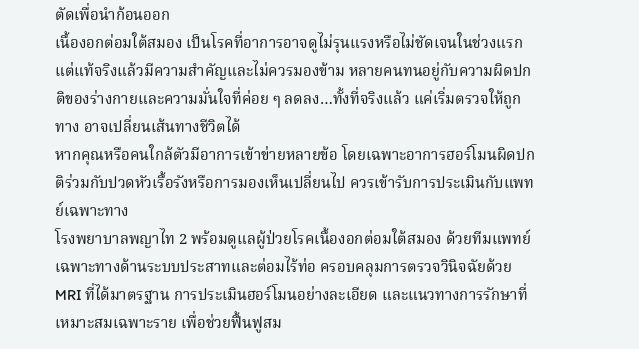ตัดเพื่อนำก้อนออก
เนื้องอกต่อมใต้สมอง เป็นโรคที่อาการอาจดูไม่รุนแรงหรือไม่ชัดเจนในช่วงแรก แต่แท้จริงแล้วมีความสำคัญและไม่ควรมองข้าม หลายคนทนอยู่กับความผิดปกติของร่างกายและความมั่นใจที่ค่อย ๆ ลดลง…ทั้งที่จริงแล้ว แค่เริ่มตรวจให้ถูกทาง อาจเปลี่ยนเส้นทางชีวิตได้
หากคุณหรือคนใกล้ตัวมีอาการเข้าข่ายหลายข้อ โดยเฉพาะอาการฮอร์โมนผิดปกติร่วมกับปวดหัวเรื้อรังหรือการมองเห็นเปลี่ยนไป ควรเข้ารับการประเมินกับแพทย์เฉพาะทาง
โรงพยาบาลพญาไท 2 พร้อมดูแลผู้ป่วยโรคเนื้องอกต่อมใต้สมอง ด้วยทีมแพทย์เฉพาะทางด้านระบบประสาทและต่อมไร้ท่อ ครอบคลุมการตรวจวินิจฉัยด้วย MRI ที่ได้มาตรฐาน การประเมินฮอร์โมนอย่างละเอียด และแนวทางการรักษาที่เหมาะสมเฉพาะราย เพื่อช่วยฟื้นฟูสม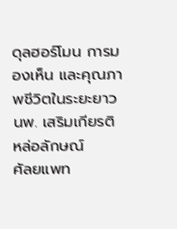ดุลฮอร์โมน การมองเห็น และคุณภาพชีวิตในระยะยาว
นพ. เสริมเกียรติ หล่อลักษณ์
ศัลยแพท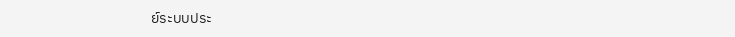ย์ระบบประ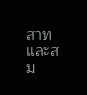สาทและสม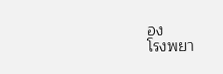อง
โรงพยา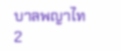บาลพญาไท 2